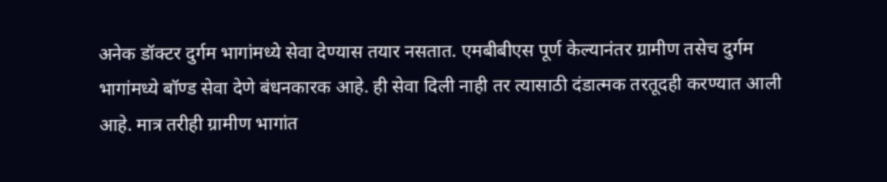अनेक डॉक्टर दुर्गम भागांमध्ये सेवा देण्यास तयार नसतात. एमबीबीएस पूर्ण केल्यानंतर ग्रामीण तसेच दुर्गम भागांमध्ये बॉण्ड सेवा देणे बंधनकारक आहे. ही सेवा दिली नाही तर त्यासाठी दंडात्मक तरतूदही करण्यात आली आहे. मात्र तरीही ग्रामीण भागांत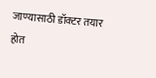जाण्यासाठी डॉक्टर तयार होत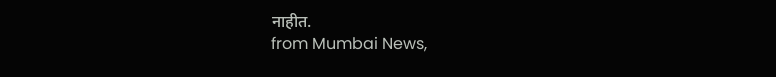नाहीत.
from Mumbai News,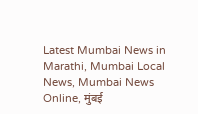Latest Mumbai News in Marathi, Mumbai Local News, Mumbai News Online, मुंबई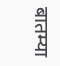बातम्या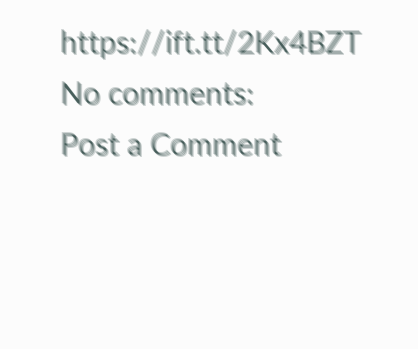https://ift.tt/2Kx4BZT
No comments:
Post a Comment